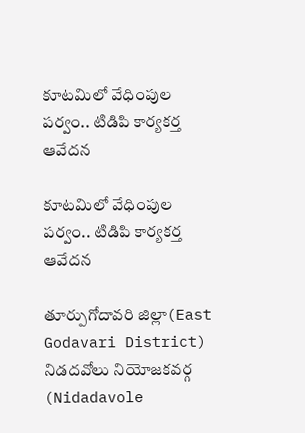కూట‌మిలో వేధింపుల ప‌ర్వం.. టిడిపి కార్యకర్త ఆవేదన

కూట‌మిలో వేధింపుల ప‌ర్వం.. టిడిపి కార్యకర్త ఆవేదన

తూర్పుగోదావరి జిల్లా(East Godavari District) నిడదవోలు నియోజకవర్గ (Nidadavole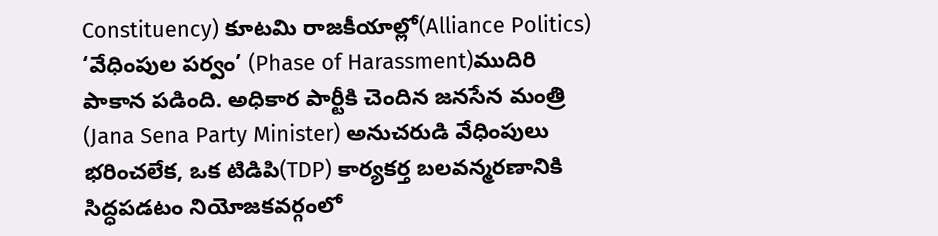Constituency) కూటమి రాజకీయాల్లో(Alliance Politics) ‘వేధింపుల పర్వం’ (Phase of Harassment)ముదిరి పాకాన పడింది. అధికార పార్టీకి చెందిన జనసేన మంత్రి (Jana Sena Party Minister) అనుచరుడి వేధింపులు భరించలేక, ఒక టిడిపి(TDP) కార్యకర్త బలవన్మరణానికి సిద్ధపడటం నియోజకవర్గంలో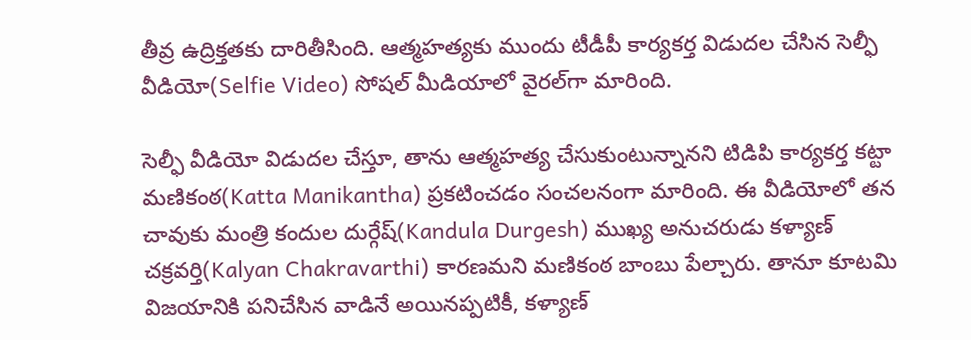తీవ్ర ఉద్రిక్తతకు దారితీసింది. ఆత్మ‌హ‌త్య‌కు ముందు టీడీపీ కార్య‌క‌ర్త విడుద‌ల చేసిన సెల్ఫీ వీడియో(Selfie Video) సోష‌ల్ మీడియాలో వైర‌ల్‌గా మారింది.

సెల్ఫీ వీడియో విడుదల చేస్తూ, తాను ఆత్మహత్య చేసుకుంటున్నానని టిడిపి కార్యకర్త కట్టా మణికంఠ(Katta Manikantha) ప్రకటించడం సంచలనంగా మారింది. ఈ వీడియోలో తన చావుకు మంత్రి కందుల దుర్గేష్(Kandula Durgesh) ముఖ్య అనుచరుడు కళ్యాణ్ చక్రవర్తి(Kalyan Chakravarthi) కారణమని మణికంఠ బాంబు పేల్చారు. తానూ కూటమి విజయానికి పనిచేసిన వాడినే అయినప్పటికీ, కళ్యాణ్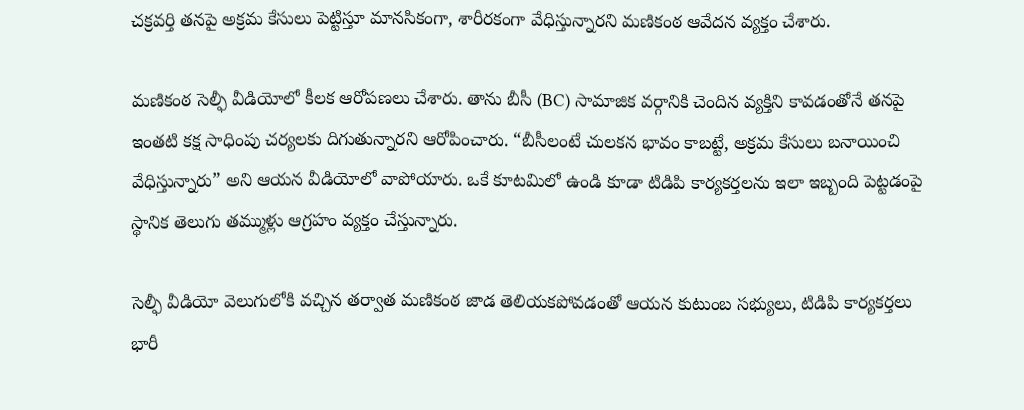చక్రవర్తి తనపై అక్రమ కేసులు పెట్టిస్తూ మానసికంగా, శారీరకంగా వేధిస్తున్నారని మణికంఠ ఆవేదన వ్యక్తం చేశారు.

మణికంఠ సెల్ఫీ వీడియోలో కీలక ఆరోపణలు చేశారు. తాను బీసీ (BC) సామాజిక వర్గానికి చెందిన వ్యక్తిని కావడంతోనే తనపై ఇంతటి కక్ష సాధింపు చర్యలకు దిగుతున్నారని ఆరోపించారు. “బీసీలంటే చులకన భావం కాబట్టే, అక్రమ కేసులు బనాయించి వేధిస్తున్నారు” అని ఆయన వీడియోలో వాపోయారు. ఒకే కూటమిలో ఉండి కూడా టిడిపి కార్యకర్తలను ఇలా ఇబ్బంది పెట్టడంపై స్థానిక తెలుగు తమ్ముళ్లు ఆగ్రహం వ్యక్తం చేస్తున్నారు.

సెల్ఫీ వీడియో వెలుగులోకి వచ్చిన తర్వాత మణికంఠ జాడ తెలియకపోవడంతో ఆయన కుటుంబ సభ్యులు, టిడిపి కార్యకర్తలు భారీ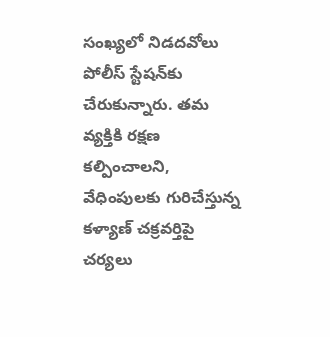సంఖ్యలో నిడదవోలు పోలీస్ స్టేషన్‌కు చేరుకున్నారు. తమ వ్యక్తికి రక్షణ కల్పించాలని, వేధింపులకు గురిచేస్తున్న కళ్యాణ్ చక్రవర్తిపై చర్యలు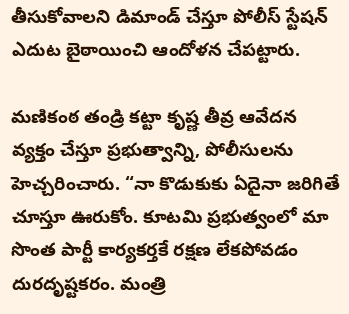తీసుకోవాలని డిమాండ్ చేస్తూ పోలీస్ స్టేషన్ ఎదుట బైఠాయించి ఆందోళన చేపట్టారు.

మణికంఠ తండ్రి కట్టా కృష్ణ తీవ్ర ఆవేదన వ్యక్తం చేస్తూ ప్రభుత్వాన్ని, పోలీసులను హెచ్చరించారు. “నా కొడుకుకు ఏదైనా జరిగితే చూస్తూ ఊరుకోం. కూటమి ప్రభుత్వంలో మా సొంత పార్టీ కార్యకర్తకే రక్షణ లేకపోవడం దురదృష్టకరం. మంత్రి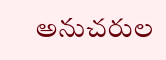అనుచరుల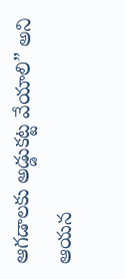ఆగడాలకు అడ్డుకట్ట వేయాలి” అని ఆయన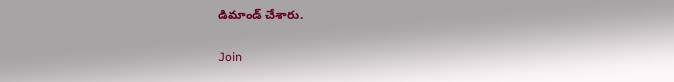డిమాండ్ చేశారు.

Join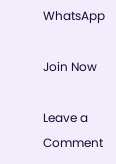WhatsApp

Join Now

Leave a Comment